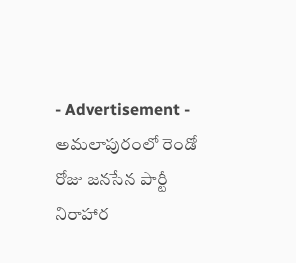- Advertisement -
అమలాపురంలో రెండో రోజు జనసేన పార్టీ నిరాహార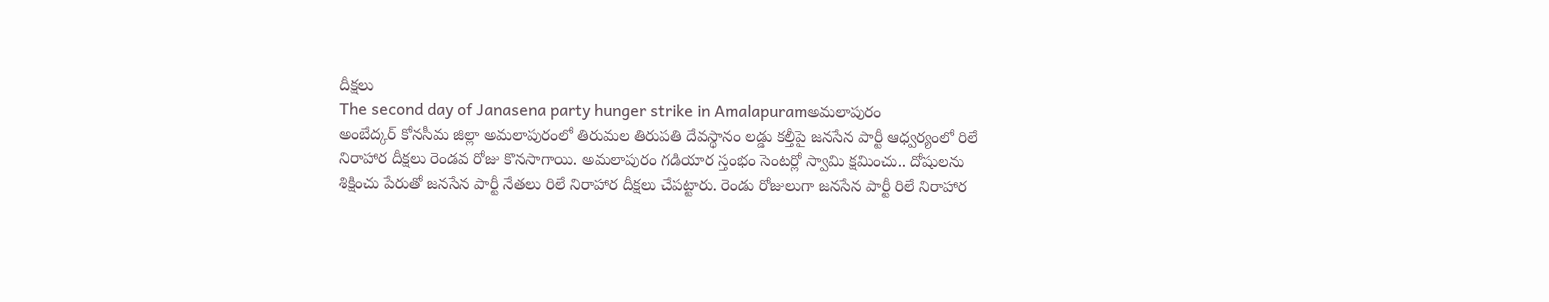దీక్షలు
The second day of Janasena party hunger strike in Amalapuramఅమలాపురం
అంబేద్కర్ కోనసీమ జిల్లా అమలాపురంలో తిరుమల తిరుపతి దేవస్థానం లడ్డు కల్తీపై జనసేన పార్టీ ఆధ్వర్యంలో రిలే నిరాహార దీక్షలు రెండవ రోజు కొనసాగాయి. అమలాపురం గడియార స్తంభం సెంటర్లో స్వామి క్షమించు.. దోషులను శిక్షించు పేరుతో జనసేన పార్టీ నేతలు రిలే నిరాహార దీక్షలు చేపట్టారు. రెండు రోజులుగా జనసేన పార్టీ రిలే నిరాహార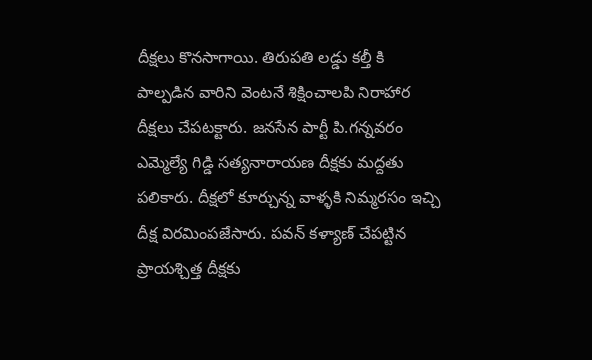దీక్షలు కొనసాగాయి. తిరుపతి లడ్డు కల్తీ కి పాల్పడిన వారిని వెంటనే శిక్షించాలపి నిరాహార దీక్షలు చేపటక్టారు. జనసేన పార్టీ పి.గన్నవరం ఎమ్మెల్యే గిడ్డి సత్యనారాయణ దీక్షకు మద్దతు పలికారు. దీక్షలో కూర్చున్న వాళ్ళకి నిమ్మరసం ఇచ్చి దీక్ష విరమింపజేసారు. పవన్ కళ్యాణ్ చేపట్టిన ప్రాయశ్చిత్త దీక్షకు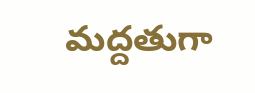మద్దతుగా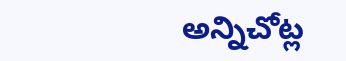అన్నిచోట్ల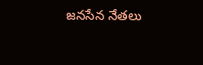జనసేన నేతలు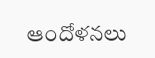ఆందోళనలు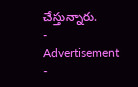చేస్తున్నారు.
- Advertisement -